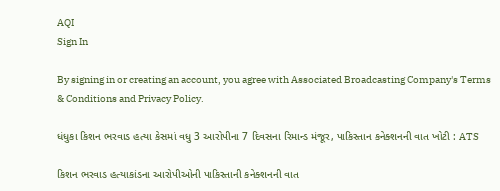AQI
Sign In

By signing in or creating an account, you agree with Associated Broadcasting Company's Terms & Conditions and Privacy Policy.

ધંધુકા કિશન ભરવાડ હત્યા કેસમાં વધુ 3 આરોપીના 7 દિવસના રિમાન્ડ મંજૂર, પાકિસ્તાન કનેક્શનની વાત ખોટી : ATS

કિશન ભરવાડ હત્યાકાંડના આરોપીઓની પાકિસ્તાની કનેક્શનની વાત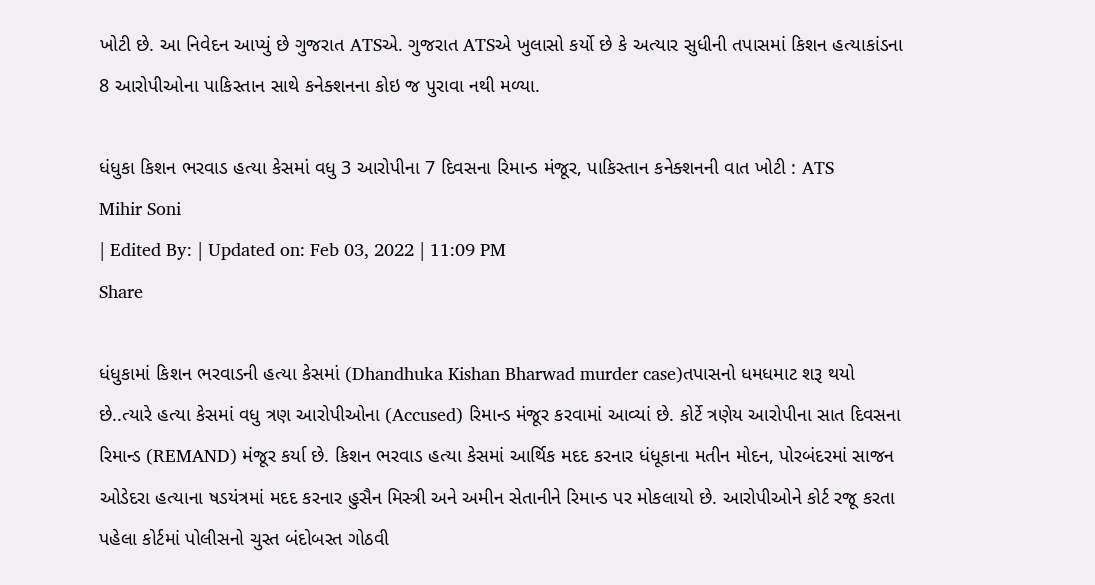ખોટી છે. આ નિવેદન આપ્યું છે ગુજરાત ATSએ. ગુજરાત ATSએ ખુલાસો કર્યો છે કે અત્યાર સુધીની તપાસમાં કિશન હત્યાકાંડના 8 આરોપીઓના પાકિસ્તાન સાથે કનેક્શનના કોઇ જ પુરાવા નથી મળ્યા.

ધંધુકા કિશન ભરવાડ હત્યા કેસમાં વધુ 3 આરોપીના 7 દિવસના રિમાન્ડ મંજૂર, પાકિસ્તાન કનેક્શનની વાત ખોટી : ATS
Mihir Soni
| Edited By: | Updated on: Feb 03, 2022 | 11:09 PM
Share

ધંધુકામાં કિશન ભરવાડની હત્યા કેસમાં (Dhandhuka Kishan Bharwad murder case)તપાસનો ધમધમાટ શરૂ થયો છે..ત્યારે હત્યા કેસમાં વધુ ત્રણ આરોપીઓના (Accused) રિમાન્ડ મંજૂર કરવામાં આવ્યાં છે. કોર્ટે ત્રણેય આરોપીના સાત દિવસના રિમાન્ડ (REMAND) મંજૂર કર્યા છે. કિશન ભરવાડ હત્યા કેસમાં આર્થિક મદદ કરનાર ધંધૂકાના મતીન મોદન, પોરબંદરમાં સાજન ઓડેદરા હત્યાના ષડયંત્રમાં મદદ કરનાર હુસૈન મિસ્ત્રી અને અમીન સેતાનીને રિમાન્ડ પર મોકલાયો છે. આરોપીઓને કોર્ટ રજૂ કરતા પહેલા કોર્ટમાં પોલીસનો ચુસ્ત બંદોબસ્ત ગોઠવી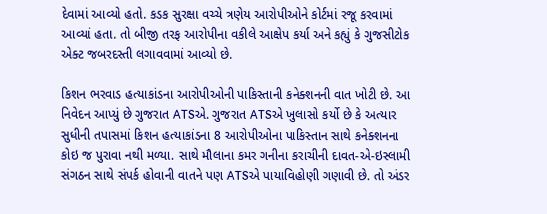દેવામાં આવ્યો હતો. કડક સુરક્ષા વચ્ચે ત્રણેય આરોપીઓને કોર્ટમાં રજૂ કરવામાં આવ્યાં હતા. તો બીજી તરફ આરોપીના વકીલે આક્ષેપ કર્યા અને કહ્યું કે ગુજસીટોક એક્ટ જબરદસ્તી લગાવવામાં આવ્યો છે.

કિશન ભરવાડ હત્યાકાંડના આરોપીઓની પાકિસ્તાની કનેક્શનની વાત ખોટી છે. આ નિવેદન આપ્યું છે ગુજરાત ATSએ. ગુજરાત ATSએ ખુલાસો કર્યો છે કે અત્યાર સુધીની તપાસમાં કિશન હત્યાકાંડના 8 આરોપીઓના પાકિસ્તાન સાથે કનેક્શનના કોઇ જ પુરાવા નથી મળ્યા. સાથે મૌલાના કમર ગનીના કરાચીની દાવત-એ-ઇસ્લામી સંગઠન સાથે સંપર્ક હોવાની વાતને પણ ATSએ પાયાવિહોણી ગણાવી છે. તો અંડર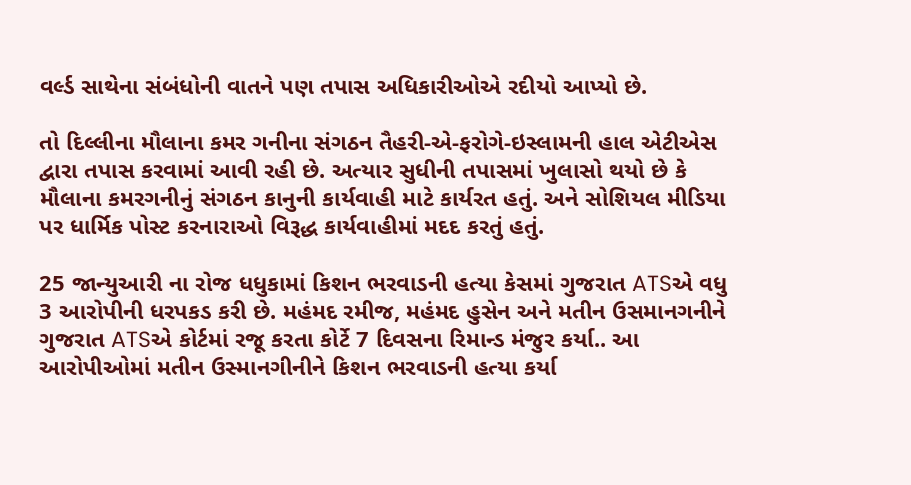વર્લ્ડ સાથેના સંબંધોની વાતને પણ તપાસ અધિકારીઓએ રદીયો આપ્યો છે.

તો દિલ્લીના મૌલાના કમર ગનીના સંગઠન તૈહરી-એ-ફરોગે-ઇસ્લામની હાલ એટીએસ દ્વારા તપાસ કરવામાં આવી રહી છે. અત્યાર સુધીની તપાસમાં ખુલાસો થયો છે કે મૌલાના કમરગનીનું સંગઠન કાનુની કાર્યવાહી માટે કાર્યરત હતું. અને સોશિયલ મીડિયા પર ધાર્મિક પોસ્ટ કરનારાઓ વિરૂદ્ધ કાર્યવાહીમાં મદદ કરતું હતું.

25 જાન્યુઆરી ના રોજ ધધુકામાં કિશન ભરવાડની હત્યા કેસમાં ગુજરાત ATSએ વધુ 3 આરોપીની ધરપકડ કરી છે. મહંમદ રમીજ, મહંમદ હુસેન અને મતીન ઉસમાનગનીને ગુજરાત ATSએ કોર્ટમાં રજૂ કરતા કોર્ટે 7 દિવસના રિમાન્ડ મંજુર કર્યા.. આ આરોપીઓમાં મતીન ઉસ્માનગીનીને કિશન ભરવાડની હત્યા કર્યા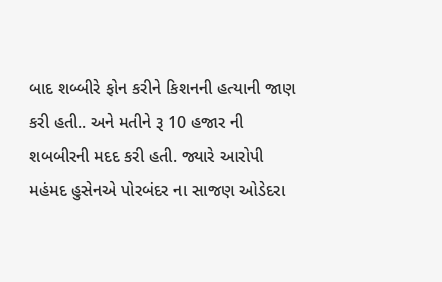બાદ શબ્બીરે ફોન કરીને કિશનની હત્યાની જાણ કરી હતી.. અને મતીને રૂ 10 હજાર ની શબબીરની મદદ કરી હતી. જ્યારે આરોપી મહંમદ હુસેનએ પોરબંદર ના સાજણ ઓડેદરા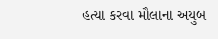હત્યા કરવા મૌલાના અયુબ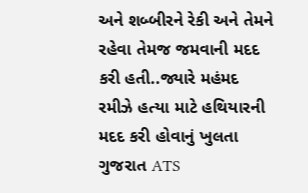અને શબ્બીરને રેકી અને તેમને રહેવા તેમજ જમવાની મદદ કરી હતી..જ્યારે મહંમદ રમીઝે હત્યા માટે હથિયારની મદદ કરી હોવાનું ખુલતા ગુજરાત ATS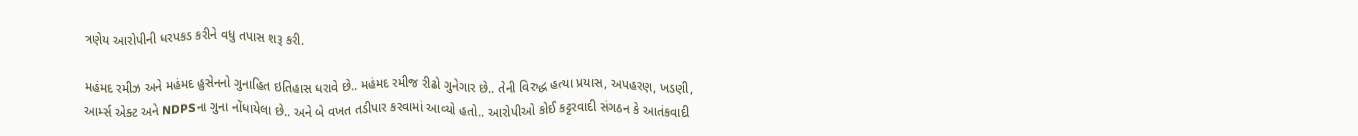ત્રણેય આરોપીની ધરપકડ કરીને વધુ તપાસ શરૂ કરી.

મહંમદ રમીઝ અને મહંમદ હુસેનનો ગુનાહિત ઇતિહાસ ધરાવે છે.. મહંમદ રમીજ રીઢો ગુનેગાર છે.. તેની વિરુદ્ધ હત્યા પ્રયાસ, અપહરણ, ખડણી, આર્મ્સ એક્ટ અને NDPSના ગુના નોંધાયેલા છે.. અને બે વખત તડીપાર કરવામાં આવ્યો હતો.. આરોપીઓ કોઈ કટ્ટરવાદી સંગઠન કે આતંકવાદી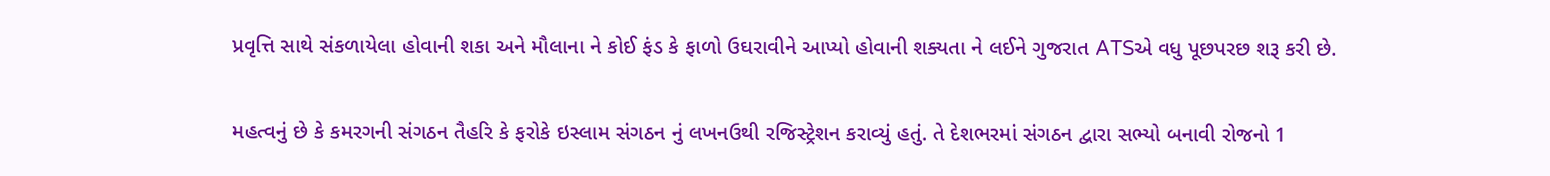પ્રવૃત્તિ સાથે સંકળાયેલા હોવાની શકા અને મૌલાના ને કોઈ ફંડ કે ફાળો ઉઘરાવીને આપ્યો હોવાની શક્યતા ને લઈને ગુજરાત ATSએ વધુ પૂછપરછ શરૂ કરી છે.

મહત્વનું છે કે કમરગની સંગઠન તૈહરિ કે ફરોકે ઇસ્લામ સંગઠન નું લખનઉથી રજિસ્ટ્રેશન કરાવ્યું હતું. તે દેશભરમાં સંગઠન દ્વારા સભ્યો બનાવી રોજનો 1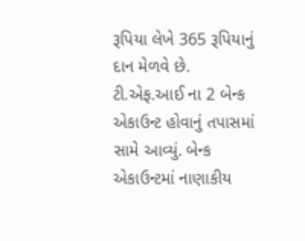રૂપિયા લેખે 365 રૂપિયાનું દાન મેળવે છે. ટી.એફ.આઈ ના 2 બેન્ક એકાઉન્ટ હોવાનું તપાસમાં સામે આવ્યું. બેન્ક એકાઉન્ટમાં નાણાકીય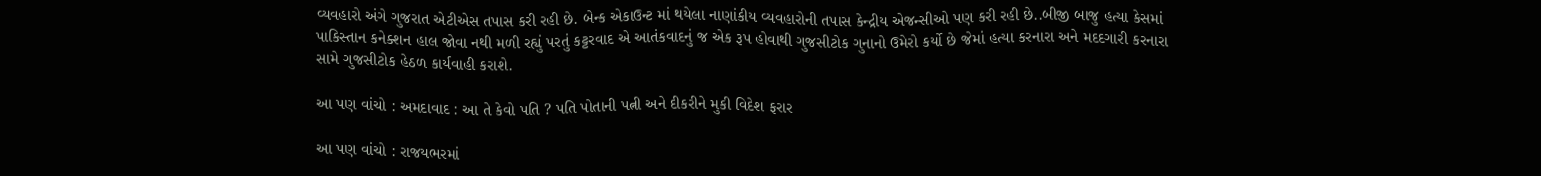વ્યવહારો અંગે ગુજરાત એટીએસ તપાસ કરી રહી છે. બેન્ક એકાઉન્ટ માં થયેલા નાણાંકીય વ્યવહારોની તપાસ કેન્દ્રીય એજન્સીઓ પણ કરી રહી છે..બીજી બાજુ હત્યા કેસમાં પાકિસ્તાન કનેક્શન હાલ જોવા નથી મળી રહ્યું પરતું કટ્ટરવાદ એ આતંકવાદનું જ એક રૂપ હોવાથી ગુજસીટોક ગુનાનો ઉમેરો કર્યો છે જેમાં હત્યા કરનારા અને મદદગારી કરનારા સામે ગુજસીટોક હેઠળ કાર્યવાહી કરાશે.

આ પણ વાંચો : અમદાવાદ : આ તે કેવો પતિ ? પતિ પોતાની પત્ની અને દીકરીને મુકી વિદેશ ફરાર

આ પણ વાંચો : રાજયભરમાં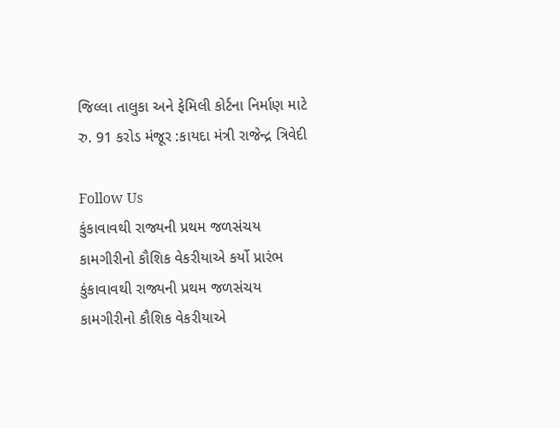જિલ્લા તાલુકા અને ફેમિલી કોર્ટના નિર્માણ માટે રુ. 91 કરોડ મંજૂર :કાયદા મંત્રી રાજેન્દ્ર ત્રિવેદી

Follow Us
કુંકાવાવથી રાજ્યની પ્રથમ જળસંચય કામગીરીનો કૌશિક વેકરીયાએ કર્યો પ્રારંભ
કુંકાવાવથી રાજ્યની પ્રથમ જળસંચય કામગીરીનો કૌશિક વેકરીયાએ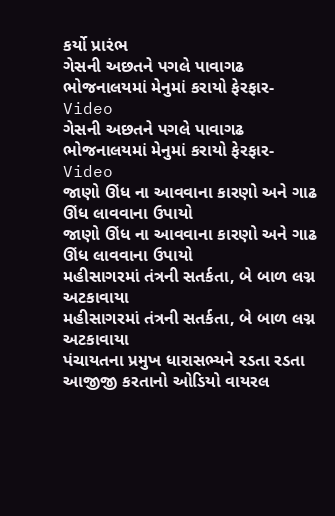કર્યો પ્રારંભ
ગેસની અછતને પગલે પાવાગઢ ભોજનાલયમાં મેનુમાં કરાયો ફેરફાર- Video
ગેસની અછતને પગલે પાવાગઢ ભોજનાલયમાં મેનુમાં કરાયો ફેરફાર- Video
જાણો ઊંધ ના આવવાના કારણો અને ગાઢ ઊંધ લાવવાના ઉપાયો
જાણો ઊંધ ના આવવાના કારણો અને ગાઢ ઊંધ લાવવાના ઉપાયો
મહીસાગરમાં તંત્રની સતર્કતા, બે બાળ લગ્ન અટકાવાયા
મહીસાગરમાં તંત્રની સતર્કતા, બે બાળ લગ્ન અટકાવાયા
પંચાયતના પ્રમુખ ધારાસભ્યને રડતા રડતા આજીજી કરતાનો ઓડિયો વાયરલ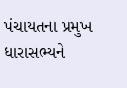પંચાયતના પ્રમુખ ધારાસભ્યને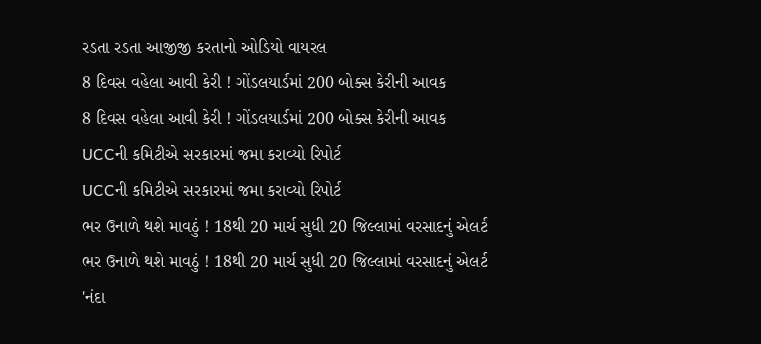રડતા રડતા આજીજી કરતાનો ઓડિયો વાયરલ
8 દિવસ વહેલા આવી કેરી ! ગોંડલયાર્ડમાં 200 બોક્સ કેરીની આવક
8 દિવસ વહેલા આવી કેરી ! ગોંડલયાર્ડમાં 200 બોક્સ કેરીની આવક
UCCની કમિટીએ સરકારમાં જમા કરાવ્યો રિપોર્ટ
UCCની કમિટીએ સરકારમાં જમા કરાવ્યો રિપોર્ટ
ભર ઉનાળે થશે માવઠું ! 18થી 20 માર્ચ સુધી 20 જિલ્લામાં વરસાદનું એલર્ટ
ભર ઉનાળે થશે માવઠું ! 18થી 20 માર્ચ સુધી 20 જિલ્લામાં વરસાદનું એલર્ટ
'નંદા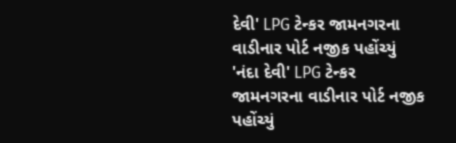દેવી' LPG ટેન્કર જામનગરના વાડીનાર પોર્ટ નજીક પહોંચ્યું
'નંદા દેવી' LPG ટેન્કર જામનગરના વાડીનાર પોર્ટ નજીક પહોંચ્યું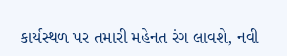કાર્યસ્થળ પર તમારી મહેનત રંગ લાવશે, નવી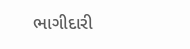ભાગીદારી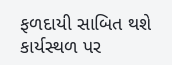ફળદાયી સાબિત થશે
કાર્યસ્થળ પર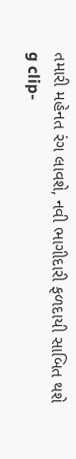તમારી મહેનત રંગ લાવશે, નવી ભાગીદારી ફળદાયી સાબિત થશે
g clip-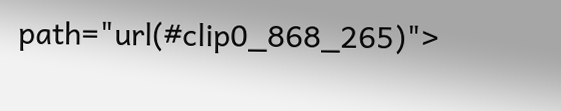path="url(#clip0_868_265)">